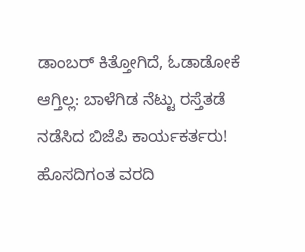ಡಾಂಬರ್ ಕಿತ್ತೋಗಿದೆ, ಓಡಾಡೋಕೆ ಆಗ್ತಿಲ್ಲ: ಬಾಳೆಗಿಡ ನೆಟ್ಟು ರಸ್ತೆತಡೆ ನಡೆಸಿದ ಬಿಜೆಪಿ ಕಾರ್ಯಕರ್ತರು!
ಹೊಸದಿಗಂತ ವರದಿ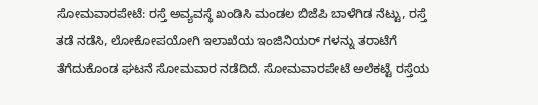ಸೋಮವಾರಪೇಟೆ: ರಸ್ತೆ ಅವ್ಯವಸ್ಥೆ ಖಂಡಿಸಿ ಮಂಡಲ ಬಿಜೆಪಿ ಬಾಳೆಗಿಡ ನೆಟ್ಟು, ರಸ್ತೆ ತಡೆ ನಡೆಸಿ, ಲೋಕೋಪಯೋಗಿ ಇಲಾಖೆಯ ಇಂಜಿನಿಯರ್ ಗಳನ್ನು ತರಾಟೆಗೆ ತೆಗೆದುಕೊಂಡ ಘಟನೆ ಸೋಮವಾರ ನಡೆದಿದೆ. ಸೋಮವಾರಪೇಟೆ ಅಲೆಕಟ್ಟೆ ರಸ್ತೆಯ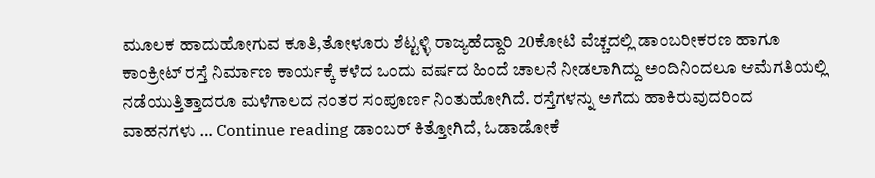ಮೂಲಕ ಹಾದುಹೋಗುವ ಕೂತಿ,ತೋಳೂರು ಶೆಟ್ಟಳ್ಳಿ ರಾಜ್ಯಹೆದ್ದಾರಿ 20ಕೋಟಿ ವೆಚ್ಚದಲ್ಲಿ ಡಾಂಬರೀಕರಣ ಹಾಗೂ ಕಾಂಕ್ರೀಟ್ ರಸ್ತೆ ನಿರ್ಮಾಣ ಕಾರ್ಯಕ್ಕೆ ಕಳೆದ ಒಂದು ವರ್ಷದ ಹಿಂದೆ ಚಾಲನೆ ನೀಡಲಾಗಿದ್ದು ಅಂದಿನಿಂದಲೂ ಆಮೆಗತಿಯಲ್ಲಿ ನಡೆಯುತ್ತಿತ್ತಾದರೂ ಮಳೆಗಾಲದ ನಂತರ ಸಂಪೂರ್ಣ ನಿಂತುಹೋಗಿದೆ. ರಸ್ತೆಗಳನ್ನು ಅಗೆದು ಹಾಕಿರುವುದರಿಂದ ವಾಹನಗಳು … Continue reading ಡಾಂಬರ್ ಕಿತ್ತೋಗಿದೆ, ಓಡಾಡೋಕೆ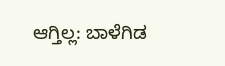ಆಗ್ತಿಲ್ಲ: ಬಾಳೆಗಿಡ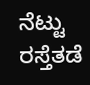ನೆಟ್ಟು ರಸ್ತೆತಡೆ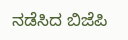ನಡೆಸಿದ ಬಿಜೆಪಿ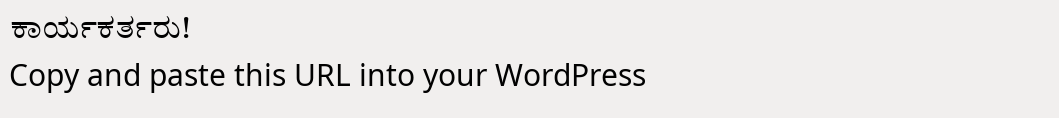ಕಾರ್ಯಕರ್ತರು!
Copy and paste this URL into your WordPress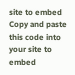site to embed
Copy and paste this code into your site to embed